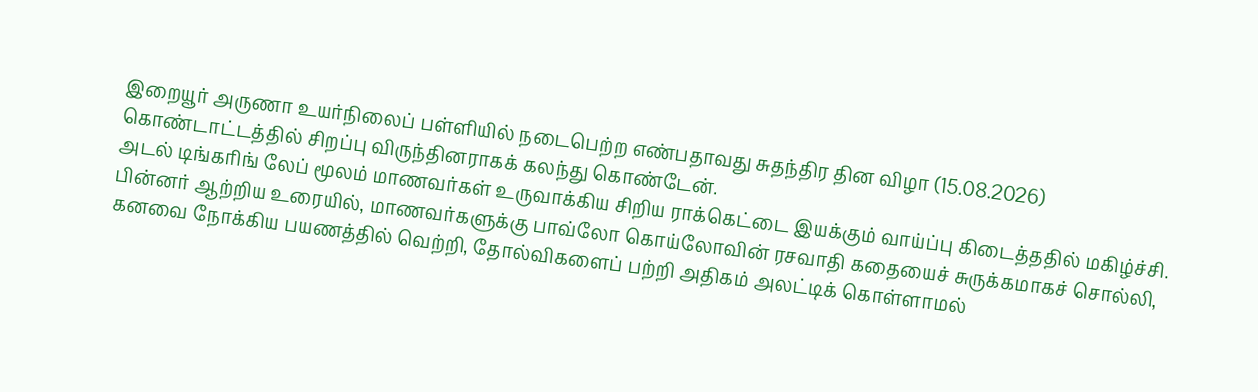இறையூர் அருணா உயர்நிலைப் பள்ளியில் நடைபெற்ற எண்பதாவது சுதந்திர தின விழா (15.08.2026) கொண்டாட்டத்தில் சிறப்பு விருந்தினராகக் கலந்து கொண்டேன்.
அடல் டிங்கரிங் லேப் மூலம் மாணவர்கள் உருவாக்கிய சிறிய ராக்கெட்டை இயக்கும் வாய்ப்பு கிடைத்ததில் மகிழ்ச்சி.
பின்னர் ஆற்றிய உரையில், மாணவர்களுக்கு பாவ்லோ கொய்லோவின் ரசவாதி கதையைச் சுருக்கமாகச் சொல்லி, கனவை நோக்கிய பயணத்தில் வெற்றி, தோல்விகளைப் பற்றி அதிகம் அலட்டிக் கொள்ளாமல்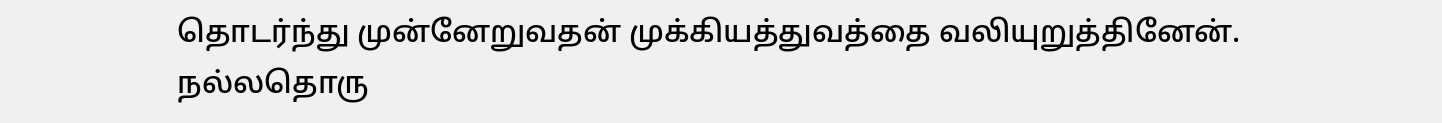தொடர்ந்து முன்னேறுவதன் முக்கியத்துவத்தை வலியுறுத்தினேன்.
நல்லதொரு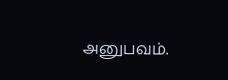அனுபவம்.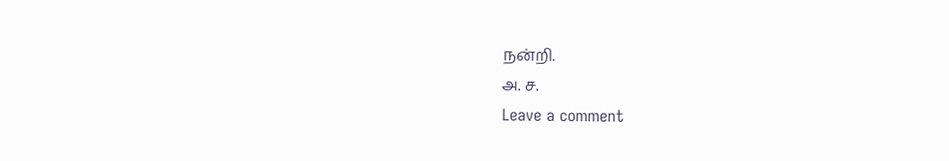நன்றி.
அ. ச.
Leave a comment